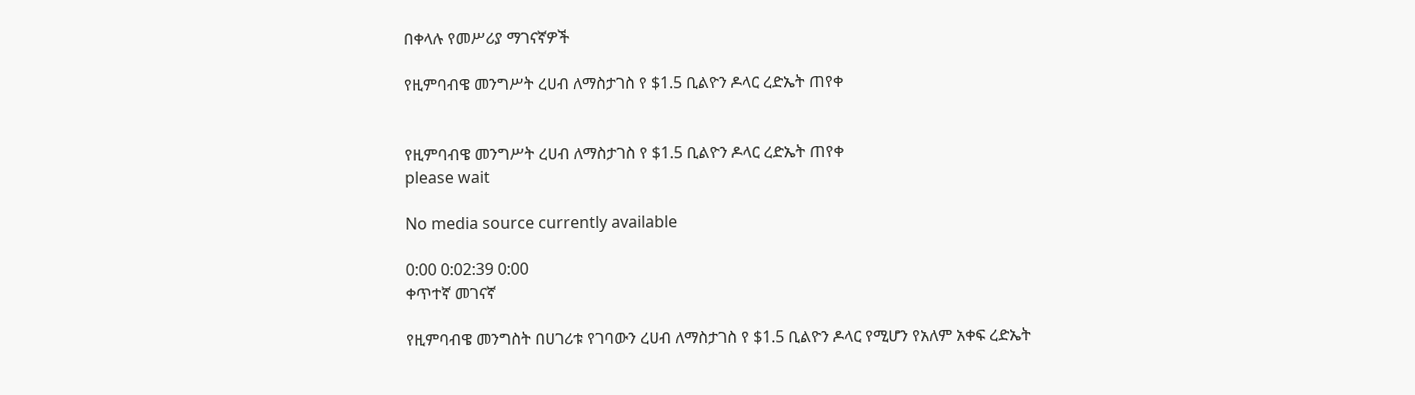በቀላሉ የመሥሪያ ማገናኛዎች

የዚምባብዌ መንግሥት ረሀብ ለማስታገስ የ $1.5 ቢልዮን ዶላር ረድኤት ጠየቀ


የዚምባብዌ መንግሥት ረሀብ ለማስታገስ የ $1.5 ቢልዮን ዶላር ረድኤት ጠየቀ
please wait

No media source currently available

0:00 0:02:39 0:00
ቀጥተኛ መገናኛ

የዚምባብዌ መንግስት በሀገሪቱ የገባውን ረሀብ ለማስታገስ የ $1.5 ቢልዮን ዶላር የሚሆን የአለም አቀፍ ረድኤት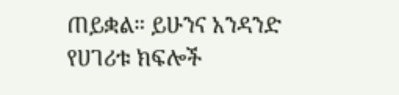ጠይቋል። ይሁንና አንዳንድ የሀገሪቱ ክፍሎች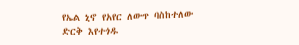የኤል ኒኖ የአየር ለውጥ ባስከተለው ድርቅ እየተጎዱ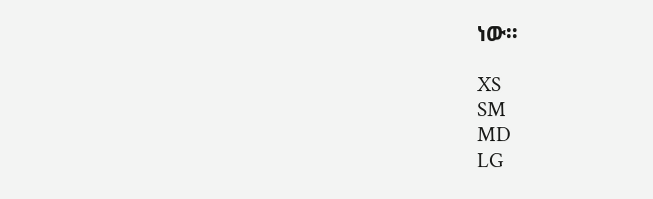ነው።

XS
SM
MD
LG